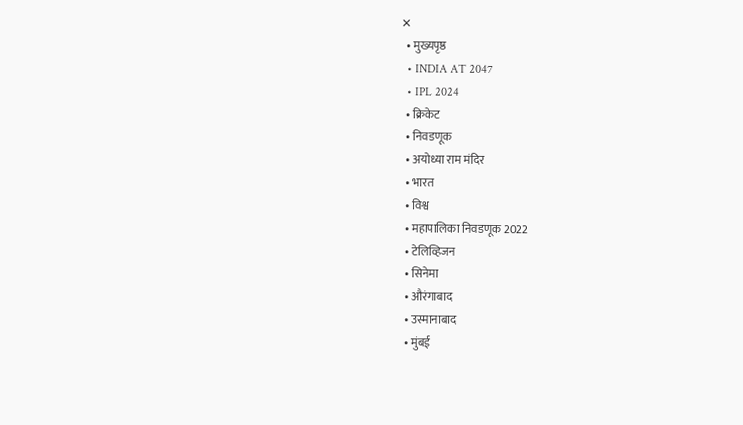✕
  • मुख्यपृष्ठ
  • INDIA AT 2047
  • IPL 2024
  • क्रिकेट
  • निवडणूक
  • अयोध्या राम मंदिर
  • भारत
  • विश्व
  • महापालिका निवडणूक 2022
  • टेलिव्हिजन
  • सिनेमा
  • औरंगाबाद
  • उस्मानाबाद
  • मुंबई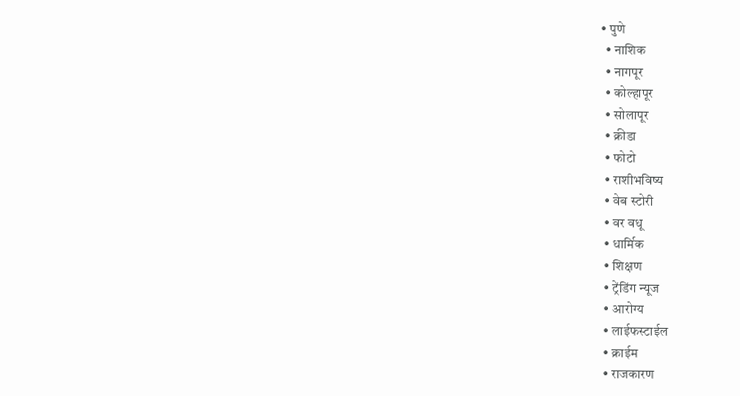• पुणे
  • नाशिक
  • नागपूर
  • कोल्हापूर
  • सोलापूर
  • क्रीडा
  • फोटो
  • राशीभविष्य
  • वेब स्टोरी
  • वर वधू
  • धार्मिक
  • शिक्षण
  • ट्रेंडिंग न्यूज
  • आरोग्य
  • लाईफस्टाईल
  • क्राईम
  • राजकारण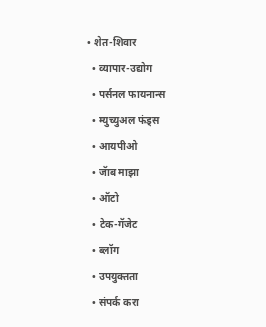• शेत-शिवार
  • व्यापार-उद्योग
  • पर्सनल फायनान्स
  • म्युच्युअल फंड्स
  • आयपीओ
  • जॅाब माझा
  • ऑटो
  • टेक-गॅजेट
  • ब्लॉग
  • उपयुक्तता
  • संपर्क करा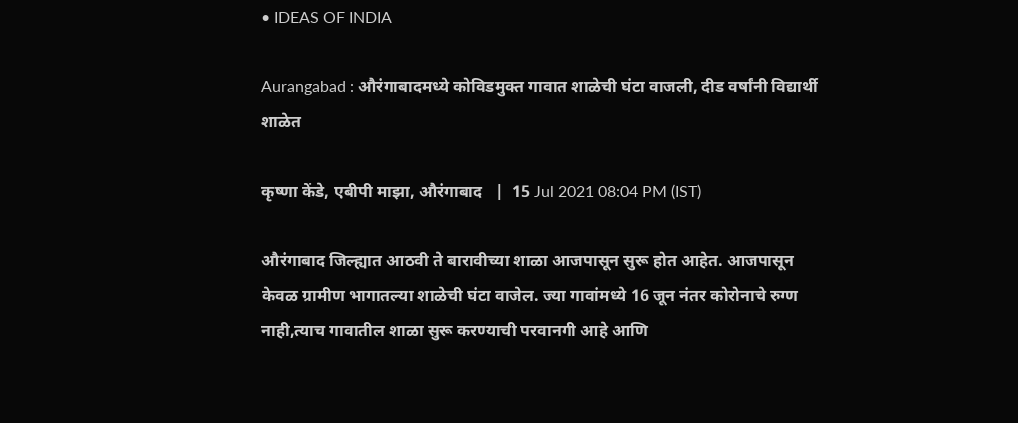• IDEAS OF INDIA

Aurangabad : औरंगाबादमध्ये कोविडमुक्त गावात शाळेची घंटा वाजली, दीड वर्षांनी विद्यार्थी शाळेत

कृष्णा केंडे, एबीपी माझा, औरंगाबाद   |  15 Jul 2021 08:04 PM (IST)

औरंगाबाद जिल्ह्यात आठवी ते बारावीच्या शाळा आजपासून सुरू होत आहेत. आजपासून केवळ ग्रामीण भागातल्या शाळेची घंटा वाजेल. ज्या गावांमध्ये 16 जून नंतर कोरोनाचे रुग्ण नाही,त्याच गावातील शाळा सुरू करण्याची परवानगी आहे आणि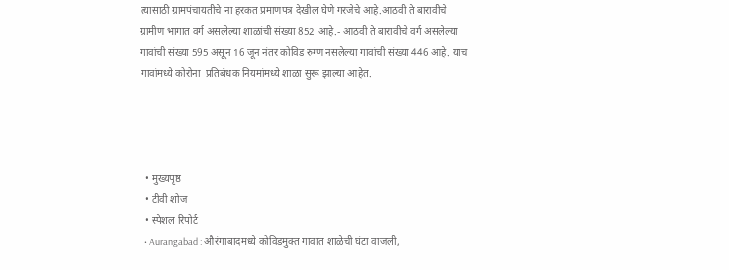त्यासाठी ग्रामपंचायतीचे ना हरकत प्रमाणपत्र देखील घेणे गरजेचे आहे.आठवी ते बारावीचे ग्रामीण भागात वर्ग असलेल्या शाळांची संख्या 852 आहे.- आठवी ते बारावीचे वर्ग असलेल्या गावांची संख्या 595 असून 16 जून नंतर कोविड रुग्ण नसलेल्या गावांची संख्या 446 आहे. याच गावांमध्ये कोरोना  प्रतिबंधक नियमांमध्ये शाळा सुरू झाल्या आहेत.




  • मुख्यपृष्ठ
  • टीवी शोज
  • स्पेशल रिपोर्ट
  • Aurangabad : औरंगाबादमध्ये कोविडमुक्त गावात शाळेची घंटा वाजली,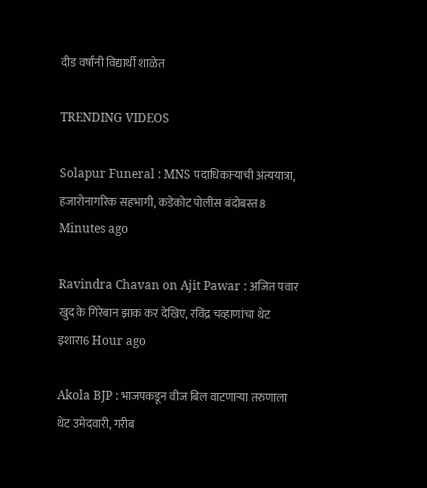दीड वर्षांनी विद्यार्थी शाळेत

TRENDING VIDEOS

Solapur Funeral : MNS पदाधिकाऱ्याची अंत्ययात्रा, हजारोनागरिक सहभागी, कडेकोट पोलीस बंदोबस्त8 Minutes ago

Ravindra Chavan on Ajit Pawar : अजित पवार खुद के गिरेबान झाक कर देखिए, रविंद्र चव्हाणांचा थेट इशारा6 Hour ago

Akola BJP : भाजपकडून वीज बिल वाटणाऱ्या तरुणाला थेट उमेदवारी, गरीब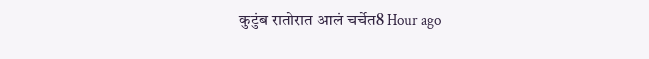कुटुंब रातोरात आलं चर्चेत8 Hour ago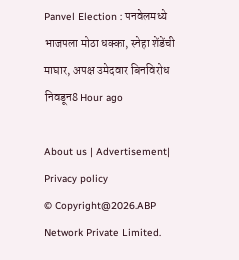Panvel Election : पनवेलमध्ये भाजपला मोठा धक्का, स्नेहा शेंडेंची माघार, अपक्ष उमेदवार बिनविरोध निवडून8 Hour ago

About us | Advertisement| Privacy policy
© Copyright@2026.ABP Network Private Limited.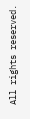All rights reserved.